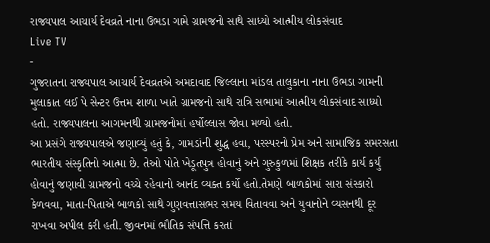રાજ્યપાલ આચાર્ય દેવવ્રતે નાના ઉભડા ગામે ગ્રામજનો સાથે સાધ્યો આત્મીય લોકસંવાદ
Live TV
-
ગુજરાતના રાજ્યપાલ આચાર્ય દેવવ્રતએ અમદાવાદ જિલ્લાના માંડલ તાલુકાના નાના ઉભડા ગામની મુલાકાત લઈ પે સેન્ટર ઉત્તમ શાળા ખાતે ગ્રામજનો સાથે રાત્રિ સભામાં આત્મીય લોકસંવાદ સાધ્યો હતો. રાજ્યપાલના આગમનથી ગ્રામજનોમાં હર્ષોલ્લાસ જોવા મળ્યો હતો.
આ પ્રસંગે રાજ્યપાલએ જણાવ્યું હતું કે, ગામડાંની શુદ્ધ હવા, પરસ્પરનો પ્રેમ અને સામાજિક સમરસતા ભારતીય સંસ્કૃતિનો આત્મા છે. તેઓ પોતે ખેડૂતપુત્ર હોવાનું અને ગુરુકુળમાં શિક્ષક તરીકે કાર્ય કર્યું હોવાનું જણાવી ગ્રામજનો વચ્ચે રહેવાનો આનંદ વ્યક્ત કર્યો હતો.તેમણે બાળકોમાં સારા સંસ્કારો કેળવવા, માતા-પિતાએ બાળકો સાથે ગુણવત્તાસભર સમય વિતાવવા અને યુવાનોને વ્યસનથી દૂર રાખવા અપીલ કરી હતી. જીવનમાં ભૌતિક સંપત્તિ કરતાં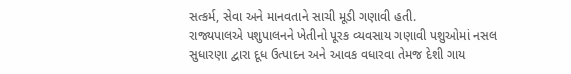સત્કર્મ, સેવા અને માનવતાને સાચી મૂડી ગણાવી હતી.
રાજ્યપાલએ પશુપાલનને ખેતીનો પૂરક વ્યવસાય ગણાવી પશુઓમાં નસલ સુધારણા દ્વારા દૂધ ઉત્પાદન અને આવક વધારવા તેમજ દેશી ગાય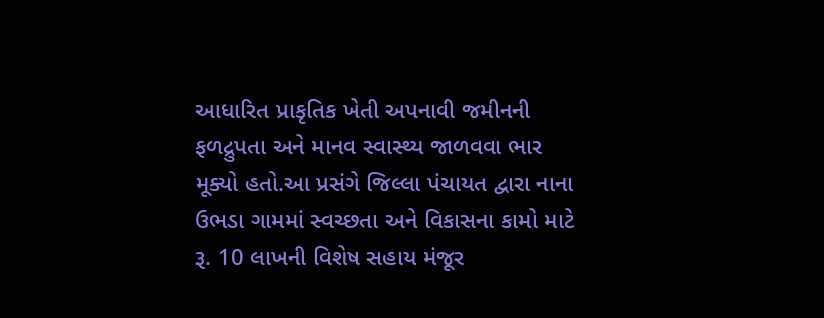આધારિત પ્રાકૃતિક ખેતી અપનાવી જમીનની ફળદ્રુપતા અને માનવ સ્વાસ્થ્ય જાળવવા ભાર મૂક્યો હતો.આ પ્રસંગે જિલ્લા પંચાયત દ્વારા નાના ઉભડા ગામમાં સ્વચ્છતા અને વિકાસના કામો માટે રૂ. 10 લાખની વિશેષ સહાય મંજૂર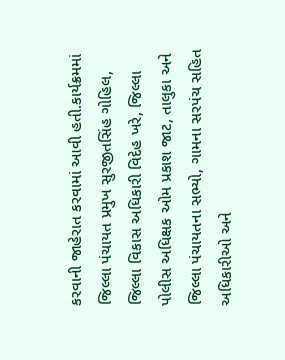કરવાની જાહેરાત કરવામાં આવી હતી.કાર્યક્રમમાં જિલ્લા પંચાયત પ્રમુખ સુરજીતસિંહ ગોહિલ, જિલ્લા વિકાસ અધિકારી વિદેહ ખરે, જિલ્લા પોલીસ અધિક્ષક ઓમ પ્રકાશ જાટ, તાલુકા અને જિલ્લા પંચાયતના સભ્યો, ગામના સરપંચ સહિત અધિકારીઓ અને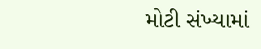મોટી સંખ્યામાં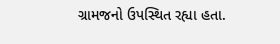ગ્રામજનો ઉપસ્થિત રહ્યા હતા.